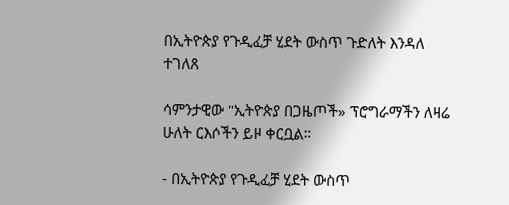በኢትዮጵያ የጉዲፈቻ ሂደት ውስጥ ጉድለት እንዳለ ተገለጸ

ሳምንታዊው "ኢትዮጵያ በጋዜጦች» ፕሮግራማችን ለዛሬ ሁለት ርእሶችን ይዞ ቀርቧል።

- በኢትዮጵያ የጉዲፈቻ ሂደት ውስጥ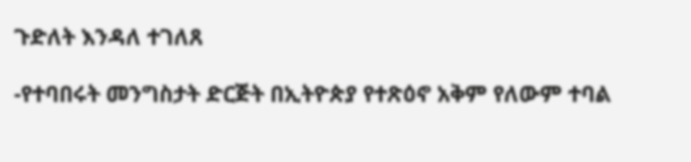ጉድለት እንዳለ ተገለጸ

-የተባበሩት መንግስታት ድርጅት በኢትዮጵያ የተጽዕኖ አቅም የለውም ተባል